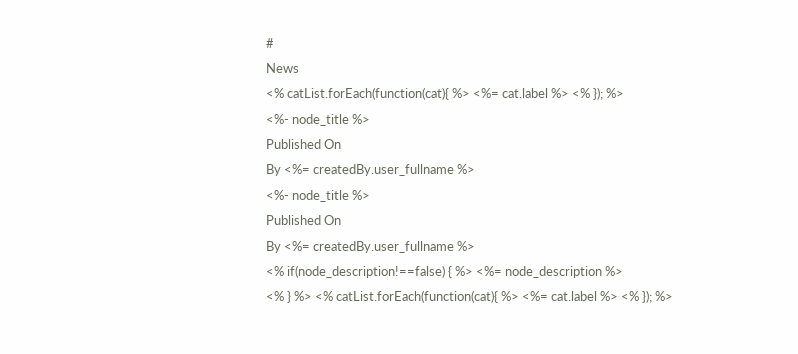#
News
<% catList.forEach(function(cat){ %> <%= cat.label %> <% }); %>
<%- node_title %>
Published On
By <%= createdBy.user_fullname %>
<%- node_title %>
Published On
By <%= createdBy.user_fullname %>
<% if(node_description!==false) { %> <%= node_description %>
<% } %> <% catList.forEach(function(cat){ %> <%= cat.label %> <% }); %>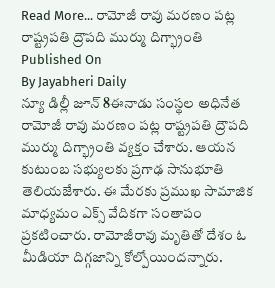Read More... రామోజీ రావు మరణం పట్ల రాష్ట్రపతి ద్రౌపది ముర్ము దిగ్భ్రాంతి
Published On
By Jayabheri Daily
న్యూ డిల్లీ జూన్ 8ఈనాడు సంస్థల అధినేత రామోజీ రావు మరణం పట్ల రాష్ట్రపతి ద్రౌపది ముర్ము దిగ్భ్రాంతి వ్యక్తం చేశారు. ఆయన కుటుంబ సభ్యులకు ప్రగాఢ సానుభూతి తెలియజేశారు. ఈ మేరకు ప్రముఖ సామాజిక మాధ్యమం ఎక్స్ వేదికగా సంతాపం ప్రకటించారు. రామోజీరావు మృతితో దేశం ఓ మీడియా దిగ్గజాన్ని కోల్పోయిందన్నారు.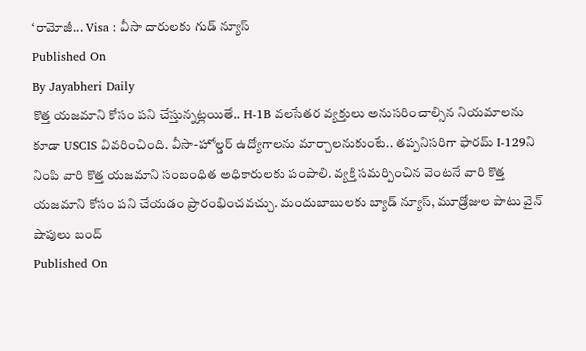‘రామోజీ... Visa : వీసా దారులకు గుడ్ న్యూస్
Published On
By Jayabheri Daily
కొత్త యజమాని కోసం పని చేస్తున్నట్లయితే.. H-1B వలసేతర వ్యక్తులు అనుసరించాల్సిన నియమాలను కూడా USCIS వివరించింది. వీసా-హోల్డర్ ఉద్యోగాలను మార్చాలనుకుంటే.. తప్పనిసరిగా ఫారమ్ I-129ని నింపి వారి కొత్త యజమాని సంబంధిత అధికారులకు పంపాలి. వ్యక్తి సమర్పించిన వెంటనే వారి కొత్త యజమాని కోసం పని చేయడం ప్రారంభించవచ్చు. మందుబాబులకు బ్యాడ్ న్యూస్, మూడ్రోజుల పాటు వైన్ షాపులు బంద్
Published On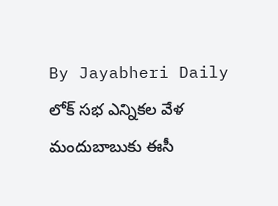By Jayabheri Daily
లోక్ సభ ఎన్నికల వేళ మందుబాబుకు ఈసీ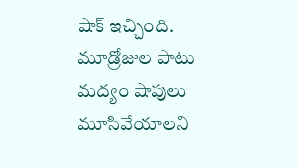షాక్ ఇచ్చింది. మూడ్రోజుల పాటు మద్యం షాపులు మూసివేయాలని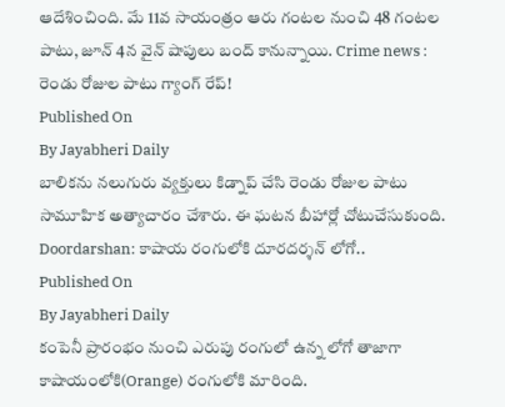ఆదేశించింది. మే 11వ సాయంత్రం ఆరు గంటల నుంచి 48 గంటల పాటు, జూన్ 4న వైన్ షాపులు బంద్ కానున్నాయి. Crime news : రెండు రోజుల పాటు గ్యాంగ్ రేప్!
Published On
By Jayabheri Daily
బాలికను నలుగురు వ్యక్తులు కిడ్నాప్ చేసి రెండు రోజుల పాటు సామూహిక అత్యాచారం చేశారు. ఈ ఘటన బీహార్లో చోటుచేసుకుంది. Doordarshan: కాషాయ రంగులోకి దూరదర్శన్ లోగో..
Published On
By Jayabheri Daily
కంపెనీ ప్రారంభం నుంచి ఎరుపు రంగులో ఉన్న లోగో తాజాగా కాషాయంలోకి(Orange) రంగులోకి మారింది.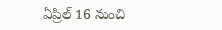ఏప్రిల్ 16 నుంచి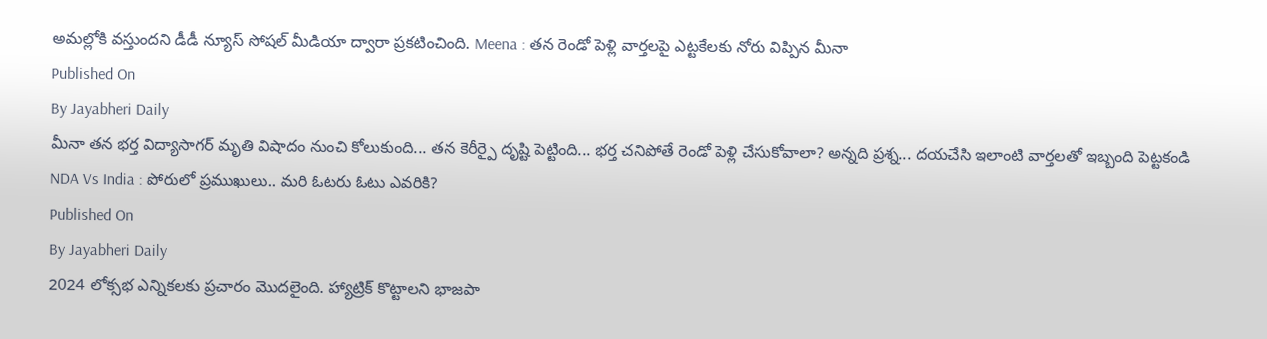అమల్లోకి వస్తుందని డీడీ న్యూస్ సోషల్ మీడియా ద్వారా ప్రకటించింది. Meena : తన రెండో పెళ్లి వార్తలపై ఎట్టకేలకు నోరు విప్పిన మీనా
Published On
By Jayabheri Daily
మీనా తన భర్త విద్యాసాగర్ మృతి విషాదం నుంచి కోలుకుంది... తన కెరీర్పై దృష్టి పెట్టింది... భర్త చనిపోతే రెండో పెళ్లి చేసుకోవాలా? అన్నది ప్రశ్న... దయచేసి ఇలాంటి వార్తలతో ఇబ్బంది పెట్టకండి NDA Vs India : పోరులో ప్రముఖులు.. మరి ఓటరు ఓటు ఎవరికి?
Published On
By Jayabheri Daily
2024 లోక్సభ ఎన్నికలకు ప్రచారం మొదలైంది. హ్యాట్రిక్ కొట్టాలని భాజపా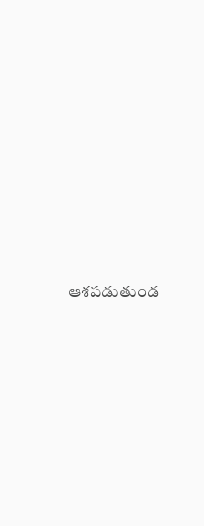ఆశపడుతుండ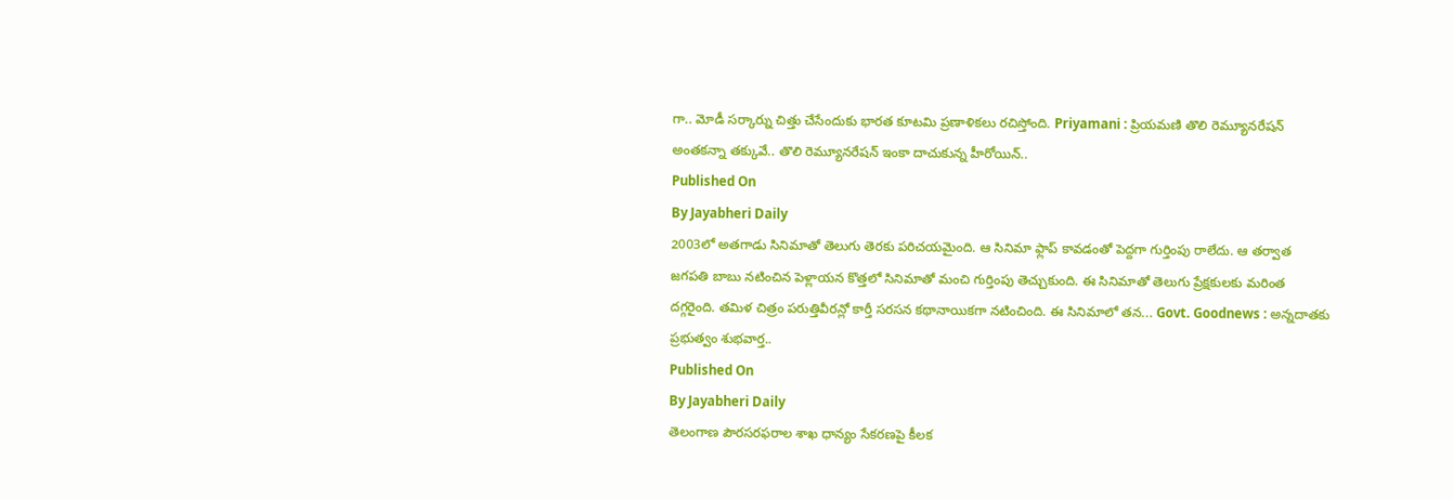గా.. మోడీ సర్కార్ను చిత్తు చేసేందుకు భారత కూటమి ప్రణాళికలు రచిస్తోంది. Priyamani : ప్రియమణి తొలి రెమ్యూనరేషన్ అంతకన్నా తక్కువే.. తొలి రెమ్యూనరేషన్ ఇంకా దాచుకున్న హీరోయిన్..
Published On
By Jayabheri Daily
2003లో అతగాడు సినిమాతో తెలుగు తెరకు పరిచయమైంది. ఆ సినిమా ఫ్లాప్ కావడంతో పెద్దగా గుర్తింపు రాలేదు. ఆ తర్వాత జగపతి బాబు నటించిన పెళ్లాయన కొత్తలో సినిమాతో మంచి గుర్తింపు తెచ్చుకుంది. ఈ సినిమాతో తెలుగు ప్రేక్షకులకు మరింత దగ్గరైంది. తమిళ చిత్రం పరుత్తివీరన్లో కార్తీ సరసన కథానాయికగా నటించింది. ఈ సినిమాలో తన... Govt. Goodnews : అన్నదాతకు ప్రభుత్వం శుభవార్త..
Published On
By Jayabheri Daily
తెలంగాణ పౌరసరఫరాల శాఖ ధాన్యం సేకరణపై కీలక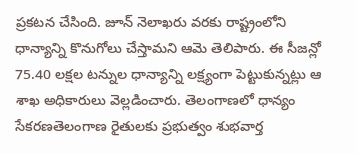ప్రకటన చేసింది. జూన్ నెలాఖరు వరకు రాష్ట్రంలోని ధాన్యాన్ని కొనుగోలు చేస్తామని ఆమె తెలిపారు. ఈ సీజన్లో 75.40 లక్షల టన్నుల ధాన్యాన్ని లక్ష్యంగా పెట్టుకున్నట్లు ఆ శాఖ అధికారులు వెల్లడించారు. తెలంగాణలో ధాన్యం సేకరణతెలంగాణ రైతులకు ప్రభుత్వం శుభవార్త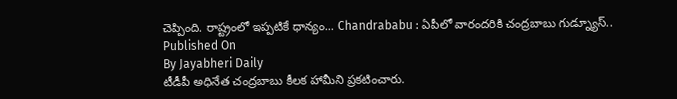చెప్పింది. రాష్ట్రంలో ఇప్పటికే ధాన్యం... Chandrababu : ఏపీలో వారందరికి చంద్రబాబు గుడ్న్యూస్..
Published On
By Jayabheri Daily
టీడీపీ అధినేత చంద్రబాబు కీలక హామీని ప్రకటించారు.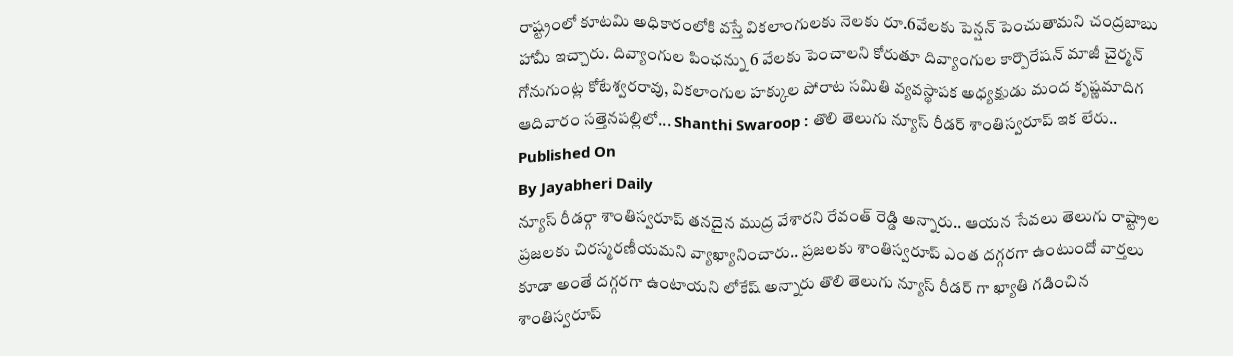రాష్ట్రంలో కూటమి అధికారంలోకి వస్తే వికలాంగులకు నెలకు రూ.6వేలకు పెన్షన్ పెంచుతామని చంద్రబాబు హామీ ఇచ్చారు. దివ్యాంగుల పింఛన్ను 6 వేలకు పెంచాలని కోరుతూ దివ్యాంగుల కార్పొరేషన్ మాజీ చైర్మన్ గోనుగుంట్ల కోటేశ్వరరావు, వికలాంగుల హక్కుల పోరాట సమితి వ్యవస్థాపక అధ్యక్షుడు మంద కృష్ణమాదిగ ఆదివారం సత్తెనపల్లిలో... Shanthi Swaroop : తొలి తెలుగు న్యూస్ రీడర్ శాంతిస్వరూప్ ఇక లేరు..
Published On
By Jayabheri Daily
న్యూస్ రీడర్గా శాంతిస్వరూప్ తనదైన ముద్ర వేశారని రేవంత్ రెడ్డి అన్నారు.. ఆయన సేవలు తెలుగు రాష్ట్రాల ప్రజలకు చిరస్మరణీయమని వ్యాఖ్యానించారు.. ప్రజలకు శాంతిస్వరూప్ ఎంత దగ్గరగా ఉంటుందో వార్తలు కూడా అంతే దగ్గరగా ఉంటాయని లోకేష్ అన్నారు తొలి తెలుగు న్యూస్ రీడర్ గా ఖ్యాతి గడించిన శాంతిస్వరూప్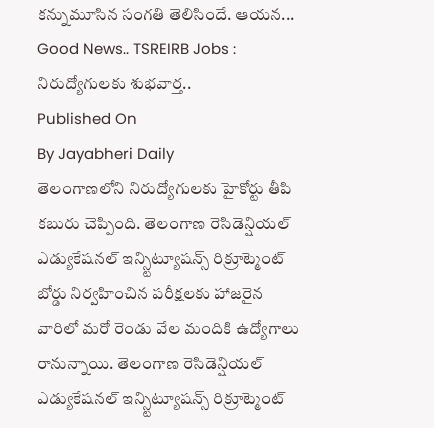కన్నుమూసిన సంగతి తెలిసిందే. ఆయన... Good News.. TSREIRB Jobs : నిరుద్యోగులకు శుభవార్త..
Published On
By Jayabheri Daily
తెలంగాణలోని నిరుద్యోగులకు హైకోర్టు తీపి కబురు చెప్పింది. తెలంగాణ రెసిడెన్షియల్ ఎడ్యుకేషనల్ ఇన్స్టిట్యూషన్స్ రిక్రూట్మెంట్ బోర్డు నిర్వహించిన పరీక్షలకు హాజరైన వారిలో మరో రెండు వేల మందికి ఉద్యోగాలు రానున్నాయి. తెలంగాణ రెసిడెన్షియల్ ఎడ్యుకేషనల్ ఇన్స్టిట్యూషన్స్ రిక్రూట్మెంట్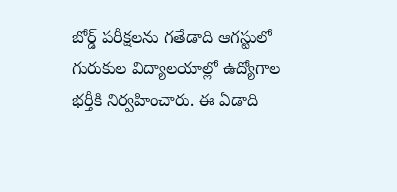బోర్డ్ పరీక్షలను గతేడాది ఆగస్టులో గురుకుల విద్యాలయాల్లో ఉద్యోగాల భర్తీకి నిర్వహించారు. ఈ ఏడాది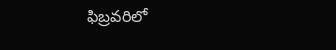ఫిబ్రవరిలో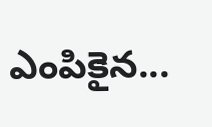ఎంపికైన...